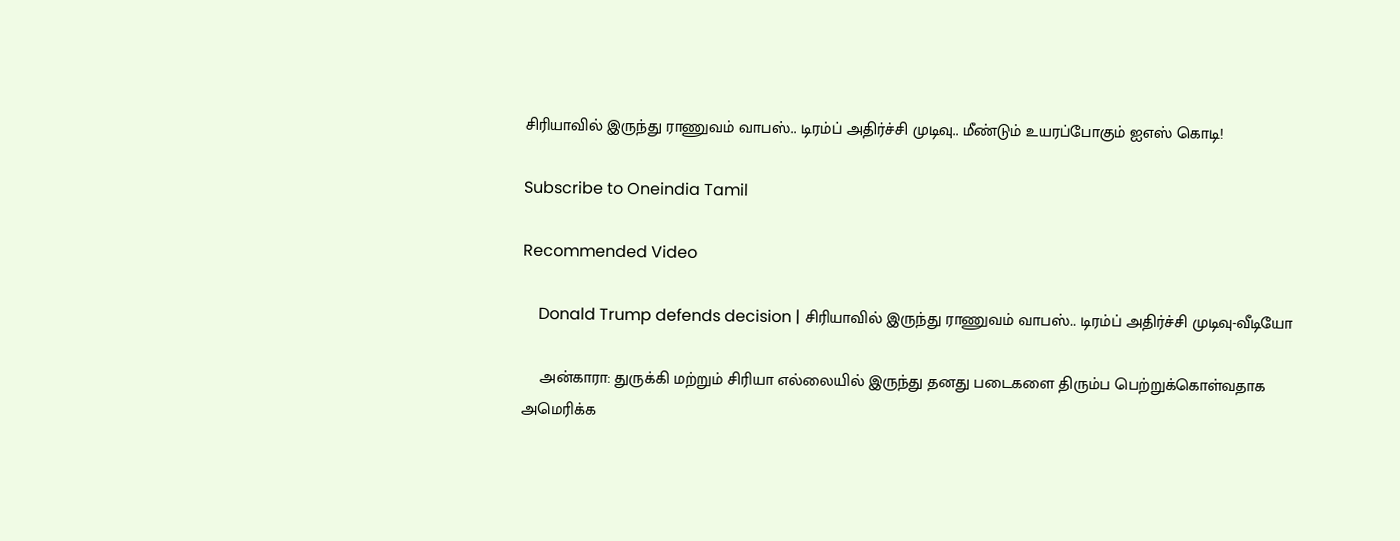சிரியாவில் இருந்து ராணுவம் வாபஸ்.. டிரம்ப் அதிர்ச்சி முடிவு.. மீண்டும் உயரப்போகும் ஐஎஸ் கொடி!

Subscribe to Oneindia Tamil

Recommended Video

    Donald Trump defends decision | சிரியாவில் இருந்து ராணுவம் வாபஸ்.. டிரம்ப் அதிர்ச்சி முடிவு-வீடியோ

    அன்காரா: துருக்கி மற்றும் சிரியா எல்லையில் இருந்து தனது படைகளை திரும்ப பெற்றுக்கொள்வதாக அமெரிக்க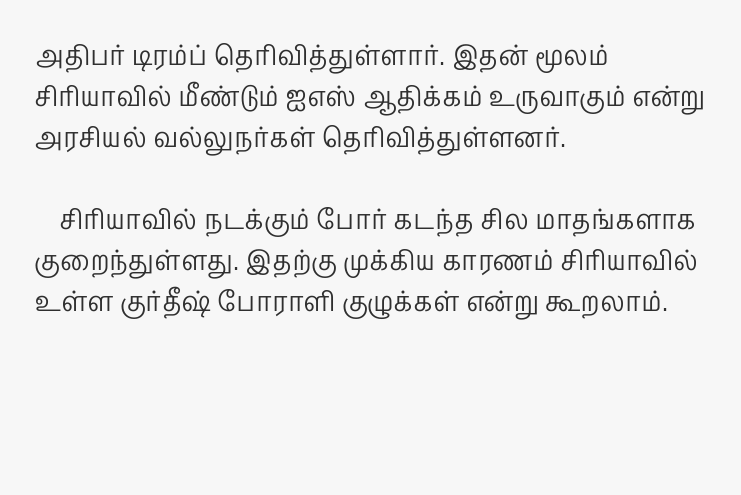அதிபர் டிரம்ப் தெரிவித்துள்ளார். இதன் மூலம் சிரியாவில் மீண்டும் ஐஎஸ் ஆதிக்கம் உருவாகும் என்று அரசியல் வல்லுநர்கள் தெரிவித்துள்ளனர்.

    சிரியாவில் நடக்கும் போர் கடந்த சில மாதங்களாக குறைந்துள்ளது. இதற்கு முக்கிய காரணம் சிரியாவில் உள்ள குர்தீஷ் போராளி குழுக்கள் என்று கூறலாம்.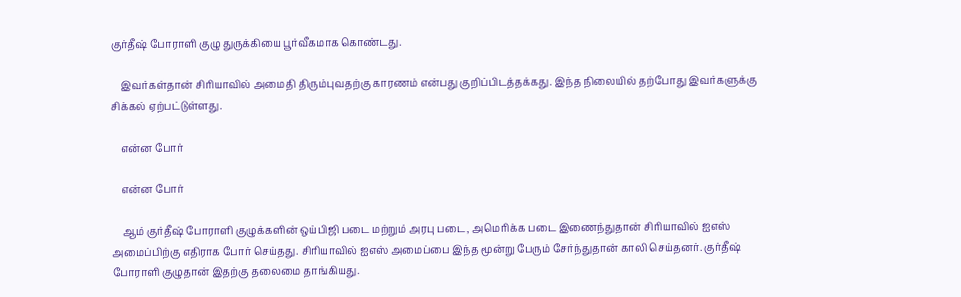குர்தீஷ் போராளி குழு துருக்கியை பூர்வீகமாக கொண்டது.

    இவர்கள்தான் சிரியாவில் அமைதி திரும்புவதற்கு காரணம் என்பது குறிப்பிடத்தக்கது. இந்த நிலையில் தற்போது இவர்களுக்கு சிக்கல் ஏற்பட்டுள்ளது.

    என்ன போர்

    என்ன போர்

    ஆம் குர்தீஷ் போராளி குழுக்களின் ஒய்பிஜி படை மற்றும் அரபு படை, அமெரிக்க படை இணைந்துதான் சிரியாவில் ஐஎஸ் அமைப்பிற்கு எதிராக போர் செய்தது. சிரியாவில் ஐஎஸ் அமைப்பை இந்த மூன்று பேரும் சேர்ந்துதான் காலி செய்தனர். குர்தீஷ் போராளி குழுதான் இதற்கு தலைமை தாங்கியது.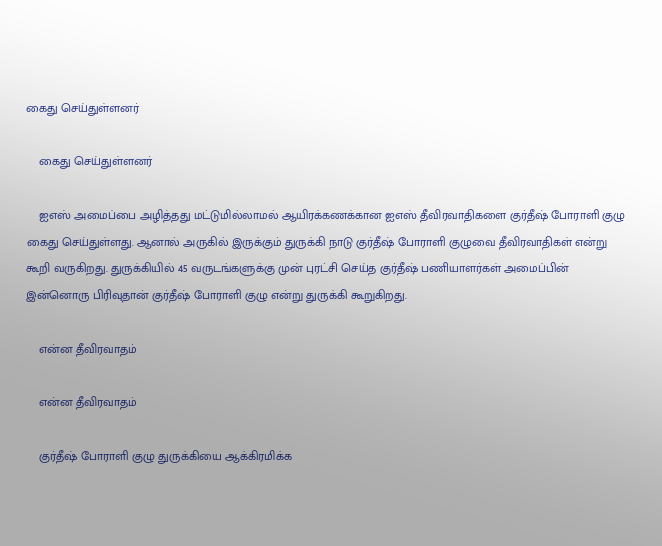கைது செய்துள்ளனர்

    கைது செய்துள்ளனர்

    ஐஎஸ் அமைப்பை அழித்தது மட்டுமில்லாமல் ஆயிரக்கணக்கான ஐஎஸ் தீவிரவாதிகளை குர்தீஷ் போராளி குழு கைது செய்துள்ளது. ஆனால் அருகில் இருக்கும் துருக்கி நாடு குர்தீஷ் போராளி குழுவை தீவிரவாதிகள் என்று கூறி வருகிறது. துருக்கியில் 45 வருடங்களுக்கு முன் புரட்சி செய்த குர்தீஷ் பணியாளர்கள் அமைப்பின் இன்னொரு பிரிவுதான் குர்தீஷ் போராளி குழு என்று துருக்கி கூறுகிறது.

    என்ன தீவிரவாதம்

    என்ன தீவிரவாதம்

    குர்தீஷ் போராளி குழு துருக்கியை ஆக்கிரமிக்க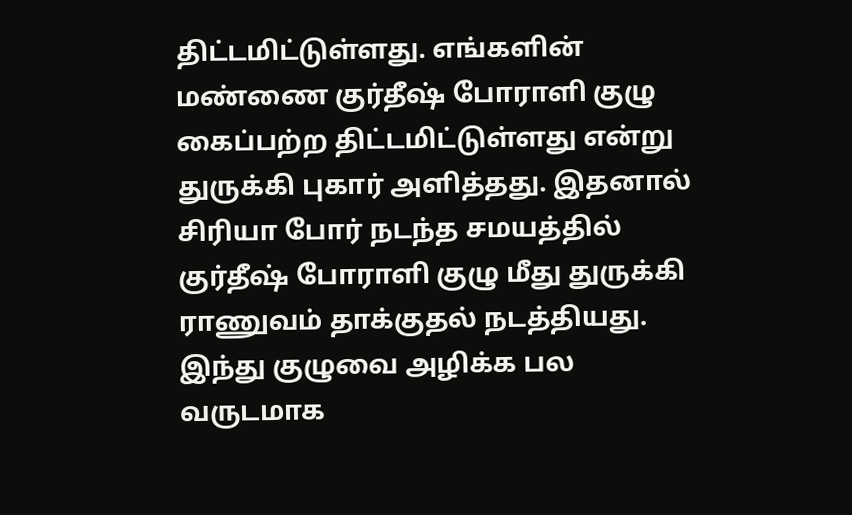திட்டமிட்டுள்ளது. எங்களின் மண்ணை குர்தீஷ் போராளி குழு கைப்பற்ற திட்டமிட்டுள்ளது என்று துருக்கி புகார் அளித்தது. இதனால் சிரியா போர் நடந்த சமயத்தில் குர்தீஷ் போராளி குழு மீது துருக்கி ராணுவம் தாக்குதல் நடத்தியது. இந்து குழுவை அழிக்க பல வருடமாக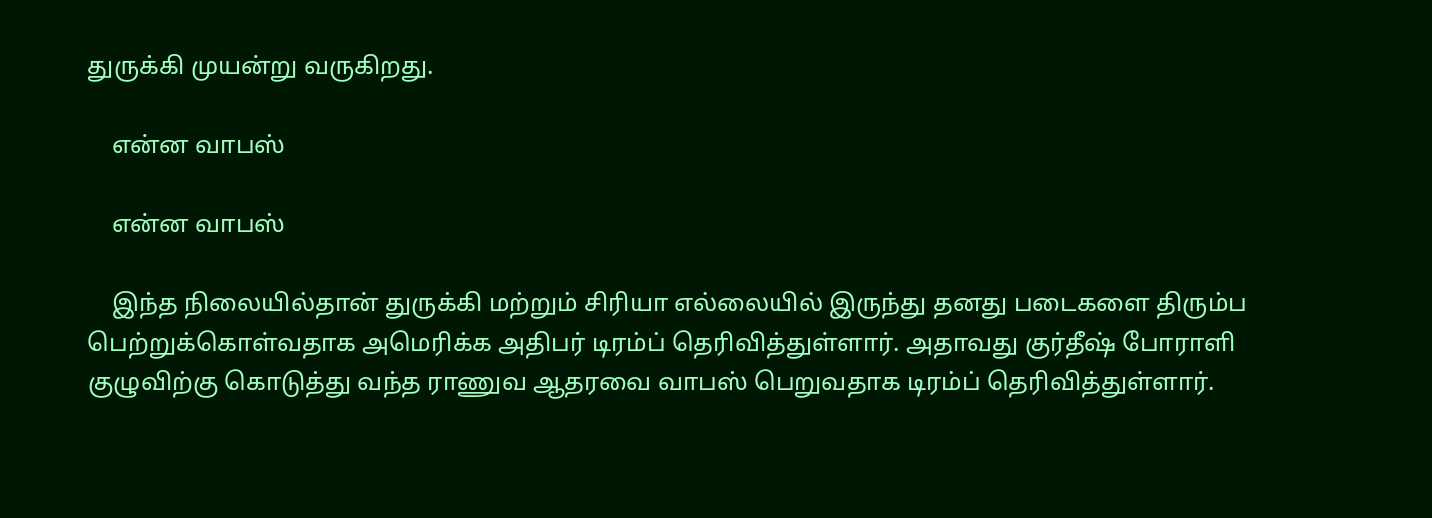துருக்கி முயன்று வருகிறது.

    என்ன வாபஸ்

    என்ன வாபஸ்

    இந்த நிலையில்தான் துருக்கி மற்றும் சிரியா எல்லையில் இருந்து தனது படைகளை திரும்ப பெற்றுக்கொள்வதாக அமெரிக்க அதிபர் டிரம்ப் தெரிவித்துள்ளார். அதாவது குர்தீஷ் போராளி குழுவிற்கு கொடுத்து வந்த ராணுவ ஆதரவை வாபஸ் பெறுவதாக டிரம்ப் தெரிவித்துள்ளார்.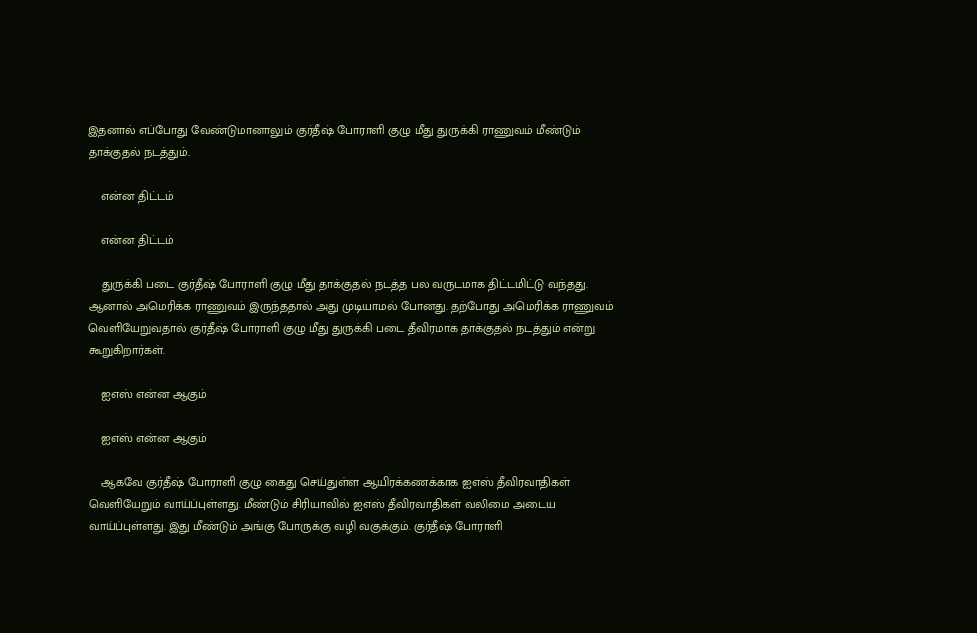இதனால் எப்போது வேண்டுமானாலும் குர்தீஷ் போராளி குழு மீது துருக்கி ராணுவம் மீண்டும் தாக்குதல் நடத்தும்.

    என்ன திட்டம்

    என்ன திட்டம்

    துருக்கி படை குர்தீஷ் போராளி குழு மீது தாக்குதல் நடத்த பல வருடமாக திட்டமிட்டு வந்தது. ஆனால் அமெரிக்க ராணுவம் இருந்ததால் அது முடியாமல் போனது. தற்போது அமெரிக்க ராணுவம் வெளியேறுவதால் குர்தீஷ் போராளி குழு மீது துருக்கி படை தீவிரமாக தாக்குதல் நடத்தும் என்று கூறுகிறார்கள்.

    ஐஎஸ் என்ன ஆகும்

    ஐஎஸ் என்ன ஆகும்

    ஆகவே குர்தீஷ் போராளி குழு கைது செய்துள்ள ஆயிரக்கணக்காக ஐஎஸ் தீவிரவாதிகள் வெளியேறும் வாய்ப்புள்ளது. மீண்டும் சிரியாவில் ஐஎஸ் தீவிரவாதிகள் வலிமை அடைய வாய்ப்புள்ளது. இது மீண்டும் அங்கு போருக்கு வழி வகுக்கும். குர்தீஷ் போராளி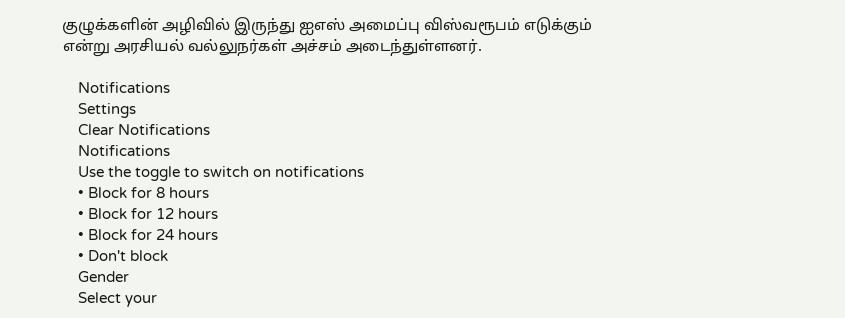குழுக்களின் அழிவில் இருந்து ஐஎஸ் அமைப்பு விஸ்வரூபம் எடுக்கும் என்று அரசியல் வல்லுநர்கள் அச்சம் அடைந்துள்ளனர்.

    Notifications
    Settings
    Clear Notifications
    Notifications
    Use the toggle to switch on notifications
    • Block for 8 hours
    • Block for 12 hours
    • Block for 24 hours
    • Don't block
    Gender
    Select your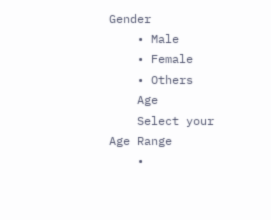Gender
    • Male
    • Female
    • Others
    Age
    Select your Age Range
    •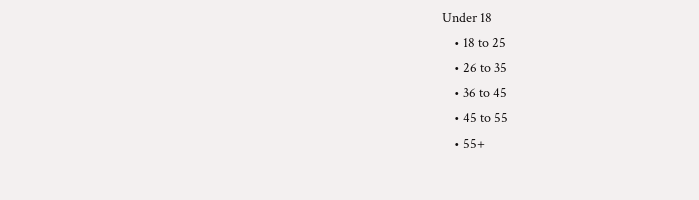Under 18
    • 18 to 25
    • 26 to 35
    • 36 to 45
    • 45 to 55
    • 55+